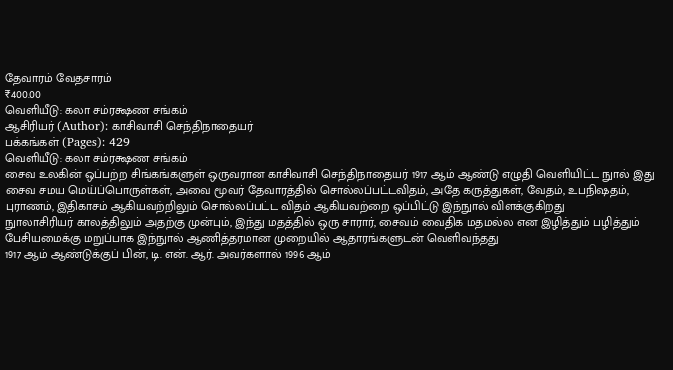தேவாரம் வேதசாரம்
₹400.00
வெளியீடு: கலா சம்ரக்ஷண சங்கம்
ஆசிரியர் (Author): காசிவாசி செந்திநாதையர்
பக்கங்கள் (Pages): 429
வெளியீடு: கலா சம்ரக்ஷண சங்கம்
சைவ உலகின் ஒப்பற்ற சிங்கங்களுள் ஒருவரான காசிவாசி செந்திநாதையர் 1917 ஆம் ஆண்டு எழுதி வெளியிட்ட நுால் இது
சைவ சமய மெய்ப்பொருள்கள், அவை மூவர் தேவாரத்தில் சொல்லப்பட்டவிதம், அதே கருத்துகள், வேதம், உபநிஷதம், புராணம், இதிகாசம் ஆகியவற்றிலும் சொல்லப்பட்ட விதம் ஆகியவற்றை ஒப்பிட்டு இந்நுால் விளக்குகிறது
நுாலாசிரியர் காலத்திலும் அதற்கு முன்பும், இந்து மதத்தில் ஒரு சாரார், சைவம் வைதிக மதமல்ல என இழித்தும் பழித்தும் பேசியமைக்கு மறுப்பாக இந்நுால் ஆணித்தரமான முறையில் ஆதாரங்களுடன் வெளிவந்தது
1917 ஆம் ஆண்டுக்குப் பின், டி. என். ஆர். அவர்களால் 1996 ஆம்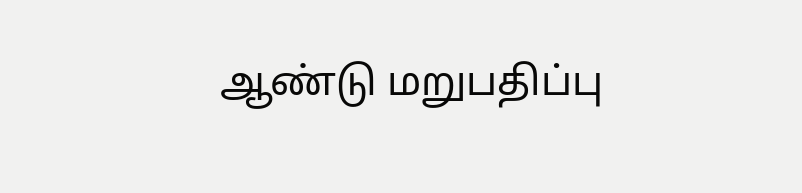ஆண்டு மறுபதிப்பு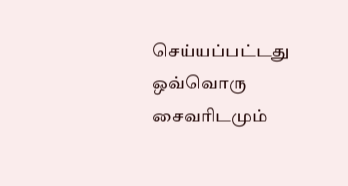செய்யப்பட்டது
ஒவ்வொரு சைவரிடமும்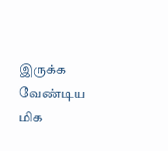இருக்க வேண்டிய மிக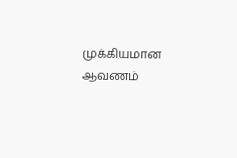முக்கியமான ஆவணம்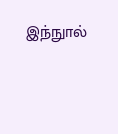இந்நுால்